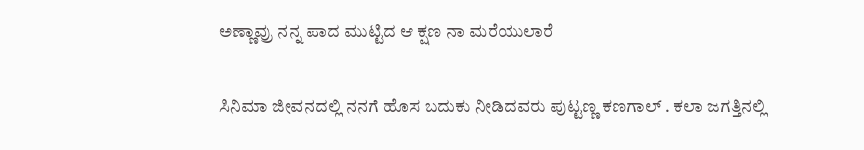ಅಣ್ಣಾವ್ರು ನನ್ನ ಪಾದ ಮುಟ್ಟಿದ ಆ ಕ್ಷಣ ನಾ ಮರೆಯುಲಾರೆ

ಸಿನಿಮಾ ಜೀವನದಲ್ಲಿ ನನಗೆ ಹೊಸ ಬದುಕು ನೀಡಿದವರು ಪುಟ್ಟಣ್ಣ ಕಣಗಾಲ್ . ಕಲಾ ಜಗತ್ತಿನಲ್ಲಿ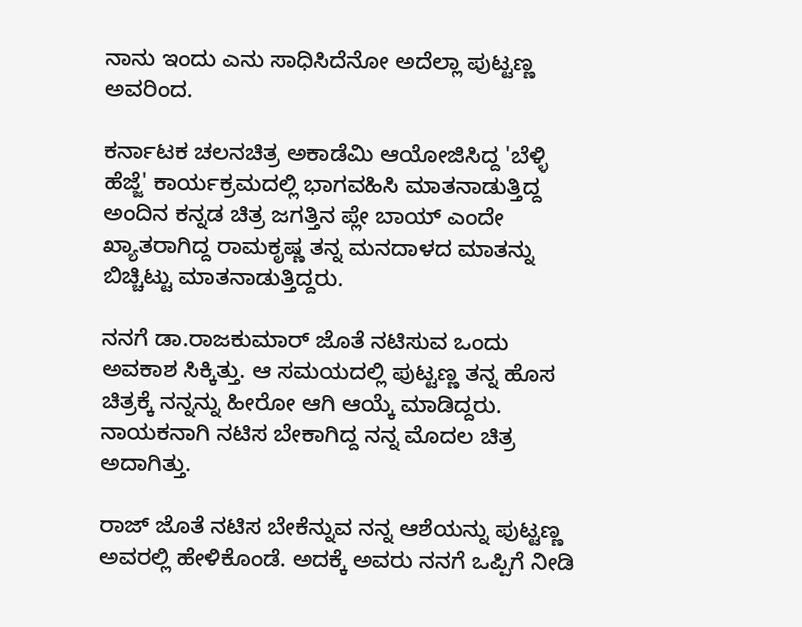ನಾನು ಇಂದು ಎನು ಸಾಧಿಸಿದೆನೋ ಅದೆಲ್ಲಾ ಪುಟ್ಟಣ್ಣ ಅವರಿಂದ.

ಕರ್ನಾಟಕ ಚಲನಚಿತ್ರ ಅಕಾಡೆಮಿ ಆಯೋಜಿಸಿದ್ದ 'ಬೆಳ್ಳಿ ಹೆಜ್ಜೆ' ಕಾರ್ಯಕ್ರಮದಲ್ಲಿ ಭಾಗವಹಿಸಿ ಮಾತನಾಡುತ್ತಿದ್ದ ಅಂದಿನ ಕನ್ನಡ ಚಿತ್ರ ಜಗತ್ತಿನ ಪ್ಲೇ ಬಾಯ್ ಎಂದೇ ಖ್ಯಾತರಾಗಿದ್ದ ರಾಮಕೃಷ್ಣ ತನ್ನ ಮನದಾಳದ ಮಾತನ್ನು ಬಿಚ್ಚಿಟ್ಟು ಮಾತನಾಡುತ್ತಿದ್ದರು.

ನನಗೆ ಡಾ.ರಾಜಕುಮಾರ್ ಜೊತೆ ನಟಿಸುವ ಒಂದು ಅವಕಾಶ ಸಿಕ್ಕಿತ್ತು. ಆ ಸಮಯದಲ್ಲಿ ಪುಟ್ಟಣ್ಣ ತನ್ನ ಹೊಸ ಚಿತ್ರಕ್ಕೆ ನನ್ನನ್ನು ಹೀರೋ ಆಗಿ ಆಯ್ಕೆ ಮಾಡಿದ್ದರು. ನಾಯಕನಾಗಿ ನಟಿಸ ಬೇಕಾಗಿದ್ದ ನನ್ನ ಮೊದಲ ಚಿತ್ರ ಅದಾಗಿತ್ತು.

ರಾಜ್ ಜೊತೆ ನಟಿಸ ಬೇಕೆನ್ನುವ ನನ್ನ ಆಶೆಯನ್ನು ಪುಟ್ಟಣ್ಣ ಅವರಲ್ಲಿ ಹೇಳಿಕೊಂಡೆ. ಅದಕ್ಕೆ ಅವರು ನನಗೆ ಒಪ್ಪಿಗೆ ನೀಡಿ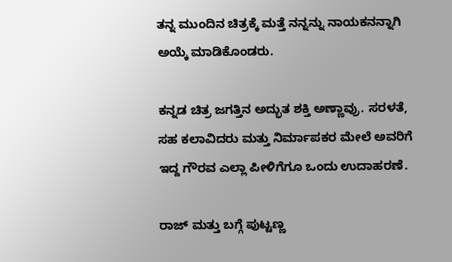ತನ್ನ ಮುಂದಿನ ಚಿತ್ರಕ್ಕೆ ಮತ್ತೆ ನನ್ನನ್ನು ನಾಯಕನನ್ನಾಗಿ ಅಯ್ಕೆ ಮಾಡಿಕೊಂಡರು.

ಕನ್ನಡ ಚಿತ್ರ ಜಗತ್ತಿನ ಅದ್ಭುತ ಶಕ್ತಿ ಅಣ್ಣಾವ್ರು. ಸರಳತೆ, ಸಹ ಕಲಾವಿದರು ಮತ್ತು ನಿರ್ಮಾಪಕರ ಮೇಲೆ ಅವರಿಗೆ ಇದ್ದ ಗೌರವ ಎಲ್ಲಾ ಪೀಳಿಗೆಗೂ ಒಂದು ಉದಾಹರಣೆ.

ರಾಜ್ ಮತ್ತು ಬಗ್ಗೆ ಪುಟ್ಟಣ್ಣ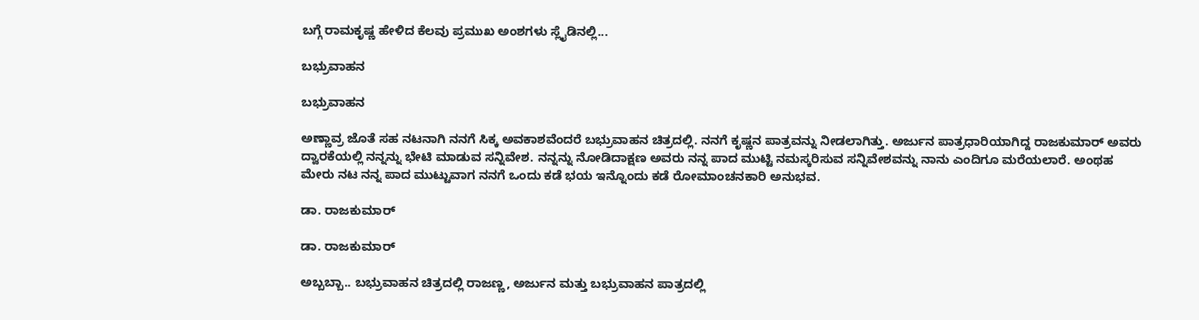ಬಗ್ಗೆ ರಾಮಕೃಷ್ಣ ಹೇಳಿದ ಕೆಲವು ಪ್ರಮುಖ ಅಂಶಗಳು ಸ್ಲೈಡಿನಲ್ಲಿ...

ಬಭ್ರುವಾಹನ

ಬಭ್ರುವಾಹನ

ಅಣ್ಣಾವ್ರ ಜೊತೆ ಸಹ ನಟನಾಗಿ ನನಗೆ ಸಿಕ್ಕ ಅವಕಾಶವೆಂದರೆ ಬಭ್ರುವಾಹನ ಚಿತ್ರದಲ್ಲಿ. ನನಗೆ ಕೃಷ್ಣನ ಪಾತ್ರವನ್ನು ನೀಡಲಾಗಿತ್ತು. ಅರ್ಜುನ ಪಾತ್ರಧಾರಿಯಾಗಿದ್ದ ರಾಜಕುಮಾರ್ ಅವರು ದ್ವಾರಕೆಯಲ್ಲಿ ನನ್ನನ್ನು ಭೇಟಿ ಮಾಡುವ ಸನ್ನಿವೇಶ. ನನ್ನನ್ನು ನೋಡಿದಾಕ್ಷಣ ಅವರು ನನ್ನ ಪಾದ ಮುಟ್ಟಿ ನಮಸ್ಕರಿಸುವ ಸನ್ನಿವೇಶವನ್ನು ನಾನು ಎಂದಿಗೂ ಮರೆಯಲಾರೆ. ಅಂಥಹ ಮೇರು ನಟ ನನ್ನ ಪಾದ ಮುಟ್ಟುವಾಗ ನನಗೆ ಒಂದು ಕಡೆ ಭಯ ಇನ್ನೊಂದು ಕಡೆ ರೋಮಾಂಚನಕಾರಿ ಅನುಭವ.

ಡಾ. ರಾಜಕುಮಾರ್

ಡಾ. ರಾಜಕುಮಾರ್

ಅಬ್ಬಬ್ಬಾ.. ಬಭ್ರುವಾಹನ ಚಿತ್ರದಲ್ಲಿ ರಾಜಣ್ಣ, ಅರ್ಜುನ ಮತ್ತು ಬಭ್ರುವಾಹನ ಪಾತ್ರದಲ್ಲಿ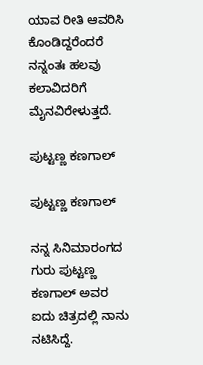ಯಾವ ರೀತಿ ಆವರಿಸಿ ಕೊಂಡಿದ್ದರೆಂದರೆ ನನ್ನಂತಃ ಹಲವು ಕಲಾವಿದರಿಗೆ ಮೈನವಿರೇಳುತ್ತದೆ.

ಪುಟ್ಟಣ್ಣ ಕಣಗಾಲ್

ಪುಟ್ಟಣ್ಣ ಕಣಗಾಲ್

ನನ್ನ ಸಿನಿಮಾರಂಗದ ಗುರು ಪುಟ್ಟಣ್ಣ ಕಣಗಾಲ್ ಅವರ ಐದು ಚಿತ್ರದಲ್ಲಿ ನಾನು ನಟಿಸಿದ್ದೆ.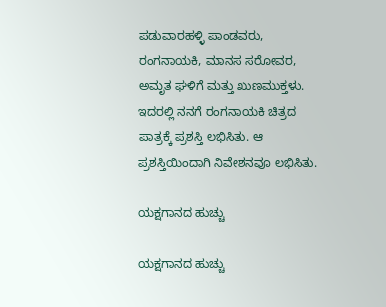ಪಡುವಾರಹಳ್ಳಿ ಪಾಂಡವರು, ರಂಗನಾಯಕಿ, ಮಾನಸ ಸರೋವರ, ಅಮೃತ ಘಳಿಗೆ ಮತ್ತು ಖುಣಮುಕ್ತಳು. ಇದರಲ್ಲಿ ನನಗೆ ರಂಗನಾಯಕಿ ಚಿತ್ರದ ಪಾತ್ರಕ್ಕೆ ಪ್ರಶಸ್ತಿ ಲಭಿಸಿತು. ಆ ಪ್ರಶಸ್ತಿಯಿಂದಾಗಿ ನಿವೇಶನವೂ ಲಭಿಸಿತು.

ಯಕ್ಷಗಾನದ ಹುಚ್ಚು

ಯಕ್ಷಗಾನದ ಹುಚ್ಚು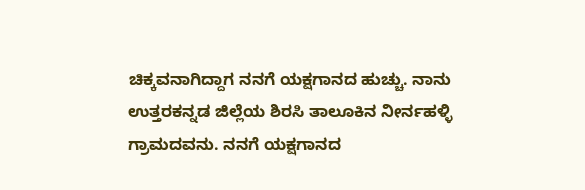ಚಿಕ್ಕವನಾಗಿದ್ದಾಗ ನನಗೆ ಯಕ್ಷಗಾನದ ಹುಚ್ಚು. ನಾನು ಉತ್ತರಕನ್ನಡ ಜಿಲ್ಲೆಯ ಶಿರಸಿ ತಾಲೂಕಿನ ನೀರ್ನಹಳ್ಳಿ ಗ್ರಾಮದವನು. ನನಗೆ ಯಕ್ಷಗಾನದ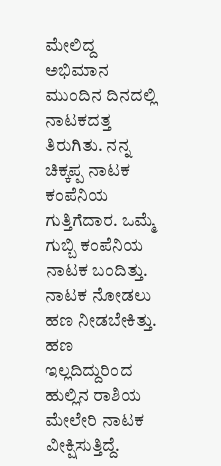ಮೇಲಿದ್ದ ಅಭಿಮಾನ ಮುಂದಿನ ದಿನದಲ್ಲಿ ನಾಟಕದತ್ತ ತಿರುಗಿತು. ನನ್ನ ಚಿಕ್ಕಪ್ಪ ನಾಟಕ ಕಂಪೆನಿಯ ಗುತ್ತಿಗೆದಾರ. ಒಮ್ಮೆ ಗುಬ್ಬಿ ಕಂಪೆನಿಯ ನಾಟಕ ಬಂದಿತ್ತು. ನಾಟಕ ನೋಡಲು ಹಣ ನೀಡಬೇಕಿತ್ತು. ಹಣ ಇಲ್ಲದಿದ್ದುರಿಂದ ಹುಲ್ಲಿನ ರಾಶಿಯ ಮೇಲೇರಿ ನಾಟಕ ವೀಕ್ಷಿಸುತ್ತಿದ್ದೆ.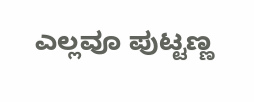ಎಲ್ಲವೂ ಪುಟ್ಟಣ್ಣ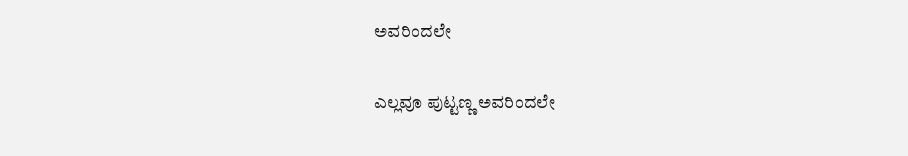ಅವರಿಂದಲೇ

ಎಲ್ಲವೂ ಪುಟ್ಟಣ್ಣ ಅವರಿಂದಲೇ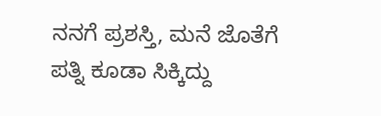ನನಗೆ ಪ್ರಶಸ್ತಿ, ಮನೆ ಜೊತೆಗೆ ಪತ್ನಿ ಕೂಡಾ ಸಿಕ್ಕಿದ್ದು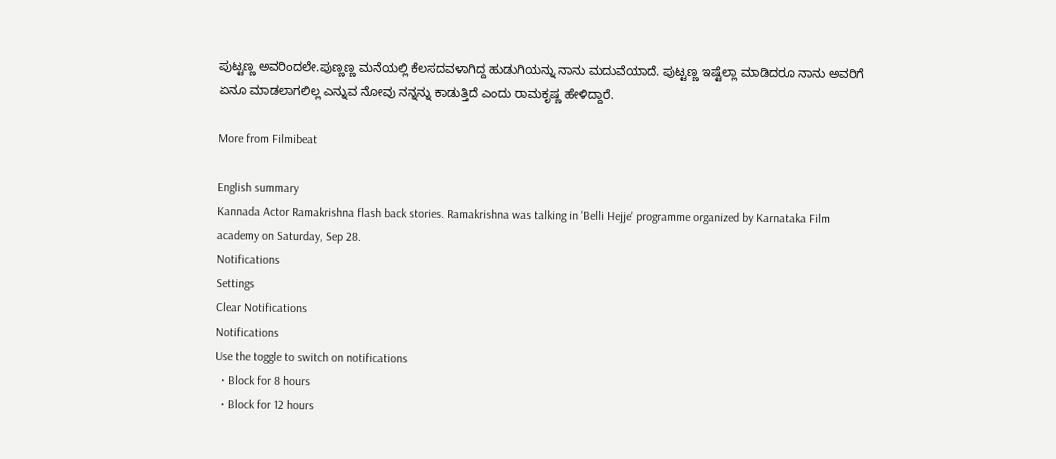ಪುಟ್ಟಣ್ಣ ಅವರಿಂದಲೇ.ಪುಣ್ಣಣ್ಣ ಮನೆಯಲ್ಲಿ ಕೆಲಸದವಳಾಗಿದ್ದ ಹುಡುಗಿಯನ್ನು ನಾನು ಮದುವೆಯಾದೆ. ಪುಟ್ಟಣ್ಣ ಇಷ್ಟೆಲ್ಲಾ ಮಾಡಿದರೂ ನಾನು ಅವರಿಗೆ ಏನೂ ಮಾಡಲಾಗಲಿಲ್ಲ ಎನ್ನುವ ನೋವು ನನ್ನನ್ನು ಕಾಡುತ್ತಿದೆ ಎಂದು ರಾಮಕೃಷ್ಣ ಹೇಳಿದ್ದಾರೆ.

More from Filmibeat

English summary
Kannada Actor Ramakrishna flash back stories. Ramakrishna was talking in 'Belli Hejje' programme organized by Karnataka Film academy on Saturday, Sep 28.
Notifications
Settings
Clear Notifications
Notifications
Use the toggle to switch on notifications
  • Block for 8 hours
  • Block for 12 hours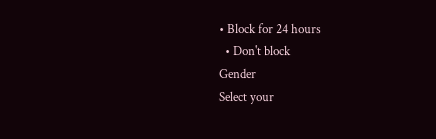• Block for 24 hours
  • Don't block
Gender
Select your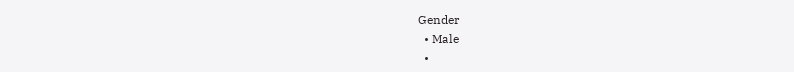Gender
  • Male
  •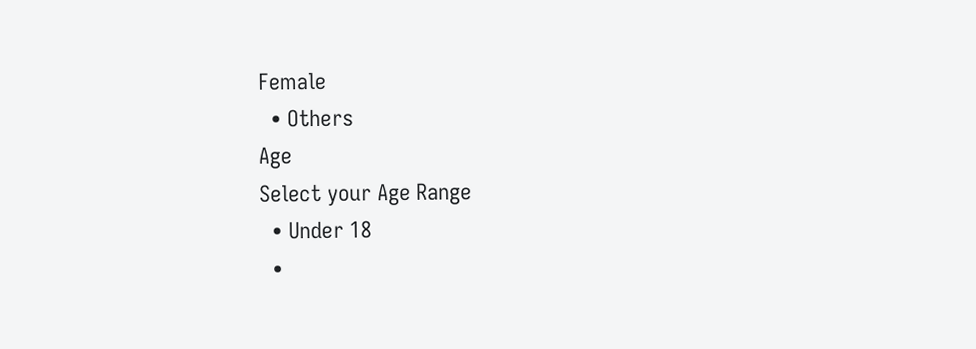Female
  • Others
Age
Select your Age Range
  • Under 18
  •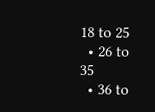18 to 25
  • 26 to 35
  • 36 to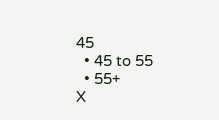45
  • 45 to 55
  • 55+
X